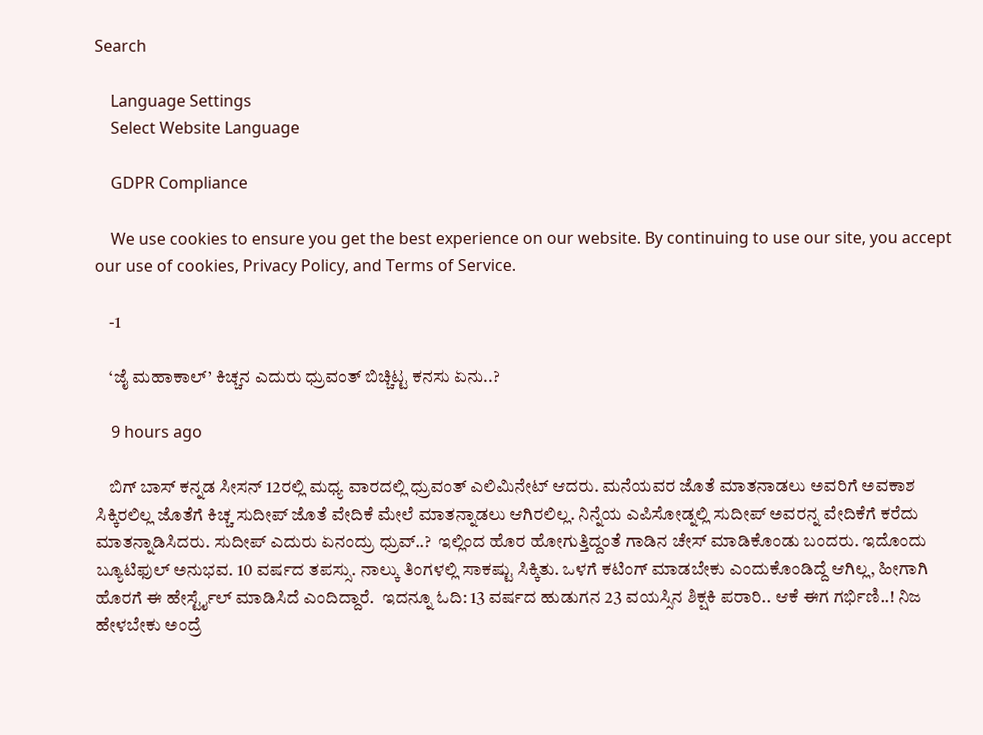Search

    Language Settings
    Select Website Language

    GDPR Compliance

    We use cookies to ensure you get the best experience on our website. By continuing to use our site, you accept our use of cookies, Privacy Policy, and Terms of Service.

    -1

    ‘ಜೈ ಮಹಾಕಾಲ್’ ಕಿಚ್ಚನ ಎದುರು ಧ್ರುವಂತ್ ಬಿಚ್ಚಿಟ್ಟ ಕನಸು ಏನು..?

    9 hours ago

    ಬಿಗ್ ಬಾಸ್ ಕನ್ನಡ ಸೀಸನ್ 12ರಲ್ಲಿ ಮಧ್ಯ ವಾರದಲ್ಲಿ ಧ್ರುವಂತ್ ಎಲಿಮಿನೇಟ್ ಆದರು. ಮನೆಯವರ ಜೊತೆ ಮಾತನಾಡಲು ಅವರಿಗೆ ಅವಕಾಶ ಸಿಕ್ಕಿರಲಿಲ್ಲ ಜೊತೆಗೆ ಕಿಚ್ಚ ಸುದೀಪ್ ಜೊತೆ ವೇದಿಕೆ ಮೇಲೆ ಮಾತನ್ನಾಡಲು ಆಗಿರಲಿಲ್ಲ. ನಿನ್ನೆಯ ಎಪಿಸೋಡ್ನಲ್ಲಿ ಸುದೀಪ್ ಅವರನ್ನ ವೇದಿಕೆಗೆ ಕರೆದು ಮಾತನ್ನಾಡಿಸಿದರು. ಸುದೀಪ್ ಎದುರು ಏನಂದ್ರು ಧ್ರುವ್..?  ಇಲ್ಲಿಂದ ಹೊರ ಹೋಗುತ್ತಿದ್ದಂತೆ ಗಾಡಿನ ಚೇಸ್ ಮಾಡಿಕೊಂಡು ಬಂದರು. ಇದೊಂದು ಬ್ಯೂಟಿಫುಲ್ ಅನುಭವ. 10 ವರ್ಷದ ತಪಸ್ಸು. ನಾಲ್ಕು ತಿಂಗಳಲ್ಲಿ ಸಾಕಷ್ಟು ಸಿಕ್ಕಿತು. ಒಳಗೆ ಕಟಿಂಗ್ ಮಾಡಬೇಕು ಎಂದುಕೊಂಡಿದ್ದೆ ಆಗಿಲ್ಲ, ಹೀಗಾಗಿ ಹೊರಗೆ ಈ ಹೇರ್ಸ್ಟೈಲ್ ಮಾಡಿಸಿದೆ ಎಂದಿದ್ದಾರೆ.  ಇದನ್ನೂ ಓದಿ: 13 ವರ್ಷದ ಹುಡುಗನ 23 ವಯಸ್ಸಿನ ಶಿಕ್ಷಕಿ ಪರಾರಿ.. ಆಕೆ ಈಗ ಗರ್ಭಿಣಿ..! ನಿಜ ಹೇಳಬೇಕು ಅಂದ್ರೆ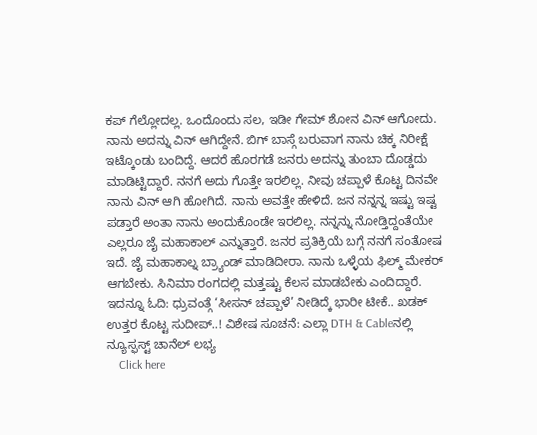ಕಪ್ ಗೆಲ್ಲೋದಲ್ಲ. ಒಂದೊಂದು ಸಲ, ಇಡೀ ಗೇಮ್ ಶೋನ ವಿನ್ ಆಗೋದು. ನಾನು ಅದನ್ನು ವಿನ್ ಆಗಿದ್ದೇನೆ. ಬಿಗ್ ಬಾಸ್ಗೆ ಬರುವಾಗ ನಾನು ಚಿಕ್ಕ ನಿರೀಕ್ಷೆ ಇಟ್ಕೊಂಡು ಬಂದಿದ್ದೆ. ಆದರೆ ಹೊರಗಡೆ ಜನರು ಅದನ್ನು ತುಂಬಾ ದೊಡ್ಡದು ಮಾಡಿಟ್ಟಿದ್ದಾರೆ. ನನಗೆ ಅದು ಗೊತ್ತೇ ಇರಲಿಲ್ಲ. ನೀವು ಚಪ್ಪಾಳೆ ಕೊಟ್ಟ ದಿನವೇ ನಾನು ವಿನ್ ಆಗಿ ಹೋಗಿದೆ. ನಾನು ಅವತ್ತೇ ಹೇಳಿದೆ. ಜನ ನನ್ನನ್ನ ಇಷ್ಟು ಇಷ್ಟ ಪಡ್ತಾರೆ ಅಂತಾ ನಾನು ಅಂದುಕೊಂಡೇ ಇರಲಿಲ್ಲ. ನನ್ನನ್ನು ನೋಡ್ತಿದ್ದಂತೆಯೇ ಎಲ್ಲರೂ ಜೈ ಮಹಾಕಾಲ್ ಎನ್ನುತ್ತಾರೆ. ಜನರ ಪ್ರತಿಕ್ರಿಯೆ ಬಗ್ಗೆ ನನಗೆ ಸಂತೋಷ ಇದೆ. ಜೈ ಮಹಾಕಾಲ್ನ ಬ್ರ್ಯಾಂಡ್ ಮಾಡಿದೀರಾ. ನಾನು ಒಳ್ಳೆಯ ಫಿಲ್ಮ್ ಮೇಕರ್ ಆಗಬೇಕು. ಸಿನಿಮಾ ರಂಗದಲ್ಲಿ ಮತ್ತಷ್ಟು ಕೆಲಸ ಮಾಡಬೇಕು ಎಂದಿದ್ದಾರೆ.  ಇದನ್ನೂ ಓದಿ: ಧ್ರುವಂತ್ಗೆ ‘ಸೀಸನ್ ಚಪ್ಪಾಳೆ’ ನೀಡಿದ್ಕೆ ಭಾರೀ ಟೀಕೆ.. ಖಡಕ್ ಉತ್ತರ ಕೊಟ್ಟ ಸುದೀಪ್..! ವಿಶೇಷ ಸೂಚನೆ: ಎಲ್ಲಾ DTH & Cableನಲ್ಲಿ ನ್ಯೂಸ್ಫಸ್ಟ್ ಚಾನೆಲ್ ಲಭ್ಯ
    Click here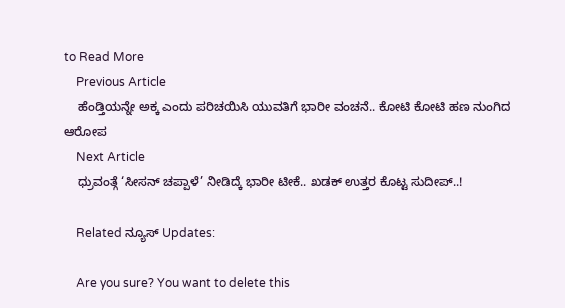to Read More
    Previous Article
    ಹೆಂಡ್ತಿಯನ್ನೇ ಅಕ್ಕ ಎಂದು ಪರಿಚಯಿಸಿ ಯುವತಿಗೆ ಭಾರೀ ವಂಚನೆ.. ಕೋಟಿ ಕೋಟಿ ಹಣ ನುಂಗಿದ ಆರೋಪ
    Next Article
    ಧ್ರುವಂತ್ಗೆ ‘ಸೀಸನ್ ಚಪ್ಪಾಳೆ’ ನೀಡಿದ್ಕೆ ಭಾರೀ ಟೀಕೆ.. ಖಡಕ್ ಉತ್ತರ ಕೊಟ್ಟ ಸುದೀಪ್..!

    Related ನ್ಯೂಸ್ Updates:

    Are you sure? You want to delete this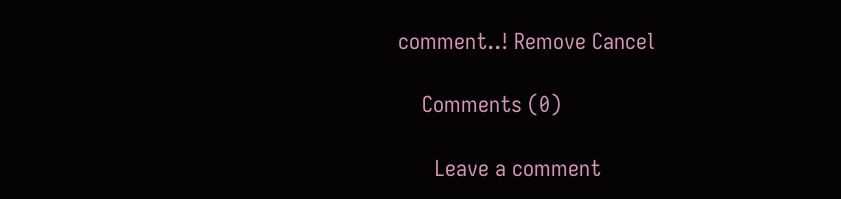comment..! Remove Cancel

    Comments (0)

      Leave a comment